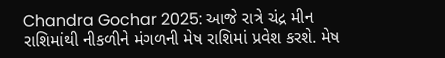Chandra Gochar 2025: આજે રાત્રે ચંદ્ર મીન રાશિમાંથી નીકળીને મંગળની મેષ રાશિમાં પ્રવેશ કરશે. મેષ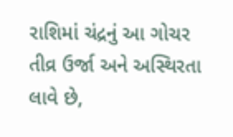રાશિમાં ચંદ્રનું આ ગોચર તીવ્ર ઉર્જા અને અસ્થિરતા લાવે છે,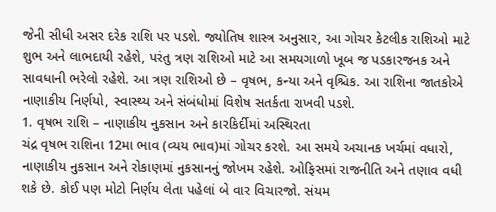જેની સીધી અસર દરેક રાશિ પર પડશે. જ્યોતિષ શાસ્ત્ર અનુસાર, આ ગોચર કેટલીક રાશિઓ માટે શુભ અને લાભદાયી રહેશે, પરંતુ ત્રણ રાશિઓ માટે આ સમયગાળો ખૂબ જ પડકારજનક અને સાવધાની ભરેલો રહેશે. આ ત્રણ રાશિઓ છે – વૃષભ, કન્યા અને વૃશ્ચિક. આ રાશિના જાતકોએ નાણાકીય નિર્ણયો, સ્વાસ્થ્ય અને સંબંધોમાં વિશેષ સતર્કતા રાખવી પડશે.
1. વૃષભ રાશિ – નાણાકીય નુકસાન અને કારકિર્દીમાં અસ્થિરતા
ચંદ્ર વૃષભ રાશિના 12મા ભાવ (વ્યય ભાવ)માં ગોચર કરશે. આ સમયે અચાનક ખર્ચમાં વધારો, નાણાકીય નુકસાન અને રોકાણમાં નુકસાનનું જોખમ રહેશે. ઓફિસમાં રાજનીતિ અને તણાવ વધી શકે છે. કોઈ પણ મોટો નિર્ણય લેતા પહેલાં બે વાર વિચારજો. સંયમ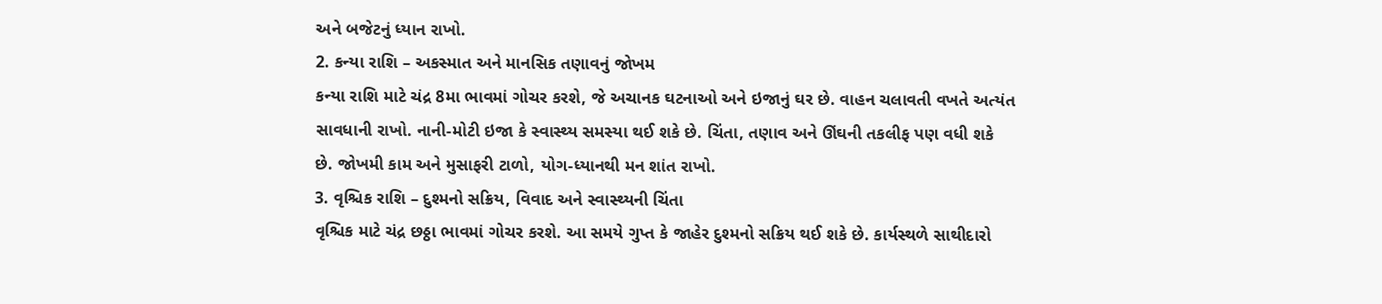અને બજેટનું ધ્યાન રાખો.
2. કન્યા રાશિ – અકસ્માત અને માનસિક તણાવનું જોખમ
કન્યા રાશિ માટે ચંદ્ર 8મા ભાવમાં ગોચર કરશે, જે અચાનક ઘટનાઓ અને ઇજાનું ઘર છે. વાહન ચલાવતી વખતે અત્યંત સાવધાની રાખો. નાની-મોટી ઇજા કે સ્વાસ્થ્ય સમસ્યા થઈ શકે છે. ચિંતા, તણાવ અને ઊંઘની તકલીફ પણ વધી શકે છે. જોખમી કામ અને મુસાફરી ટાળો, યોગ-ધ્યાનથી મન શાંત રાખો.
3. વૃશ્ચિક રાશિ – દુશ્મનો સક્રિય, વિવાદ અને સ્વાસ્થ્યની ચિંતા
વૃશ્ચિક માટે ચંદ્ર છઠ્ઠા ભાવમાં ગોચર કરશે. આ સમયે ગુપ્ત કે જાહેર દુશ્મનો સક્રિય થઈ શકે છે. કાર્યસ્થળે સાથીદારો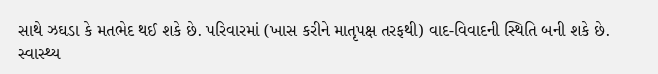સાથે ઝઘડા કે મતભેદ થઈ શકે છે. પરિવારમાં (ખાસ કરીને માતૃપક્ષ તરફથી) વાદ-વિવાદની સ્થિતિ બની શકે છે. સ્વાસ્થ્ય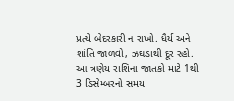પ્રત્યે બેદરકારી ન રાખો. ધૈર્ય અને શાંતિ જાળવો, ઝઘડાથી દૂર રહો.
આ ત્રણેય રાશિના જાતકો માટે 1થી 3 ડિસેમ્બરનો સમય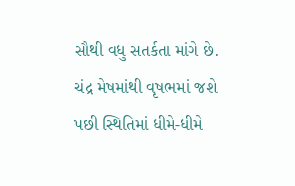સૌથી વધુ સતર્કતા માંગે છે. ચંદ્ર મેષમાંથી વૃષભમાં જશે પછી સ્થિતિમાં ધીમે-ધીમે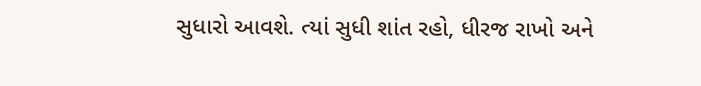સુધારો આવશે. ત્યાં સુધી શાંત રહો, ધીરજ રાખો અને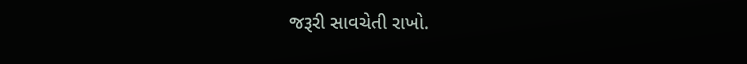જરૂરી સાવચેતી રાખો.